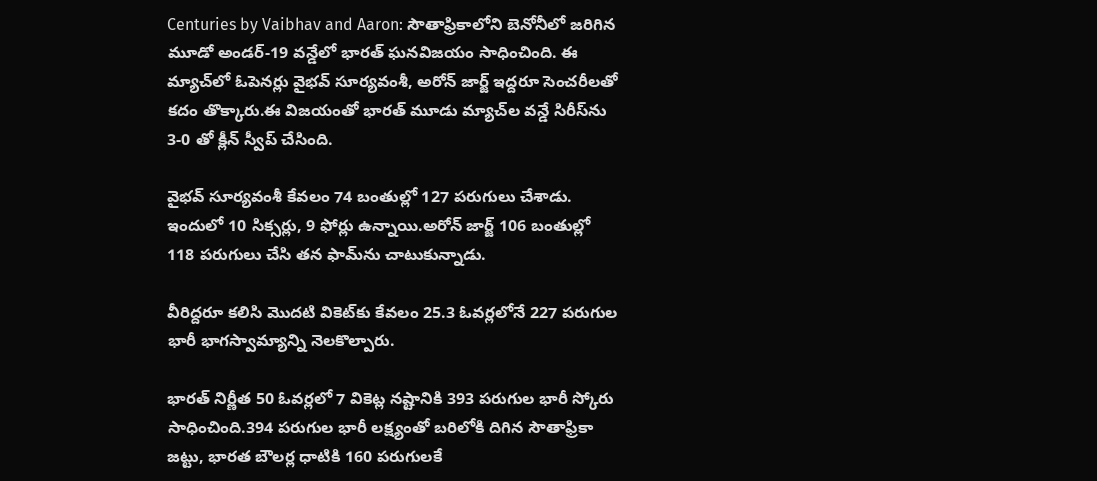Centuries by Vaibhav and Aaron: సౌతాఫ్రికాలోని బెనోనీలో జరిగిన మూడో అండర్-19 వన్డేలో భారత్ ఘనవిజయం సాధించింది. ఈ మ్యాచ్‌లో ఓపెనర్లు వైభవ్ సూర్యవంశీ, అరోన్ జార్జ్ ఇద్దరూ సెంచరీలతో కదం తొక్కారు.ఈ విజయంతో భారత్ మూడు మ్యాచ్‌ల వన్డే సిరీస్‌ను 3-0 తో క్లీన్ స్వీప్ చేసింది.

వైభవ్ సూర్యవంశీ కేవలం 74 బంతుల్లో 127 పరుగులు చేశాడు. ఇందులో 10 సిక్సర్లు, 9 ఫోర్లు ఉన్నాయి.అరోన్ జార్జ్ 106 బంతుల్లో 118 పరుగులు చేసి తన ఫామ్‌ను చాటుకున్నాడు.

వీరిద్దరూ కలిసి మొదటి వికెట్‌కు కేవలం 25.3 ఓవర్లలోనే 227 పరుగుల భారీ భాగస్వామ్యాన్ని నెలకొల్పారు.

భారత్ నిర్ణీత 50 ఓవర్లలో 7 వికెట్ల నష్టానికి 393 పరుగుల భారీ స్కోరు సాధించింది.394 పరుగుల భారీ లక్ష్యంతో బరిలోకి దిగిన సౌతాఫ్రికా జట్టు, భారత బౌలర్ల ధాటికి 160 పరుగులకే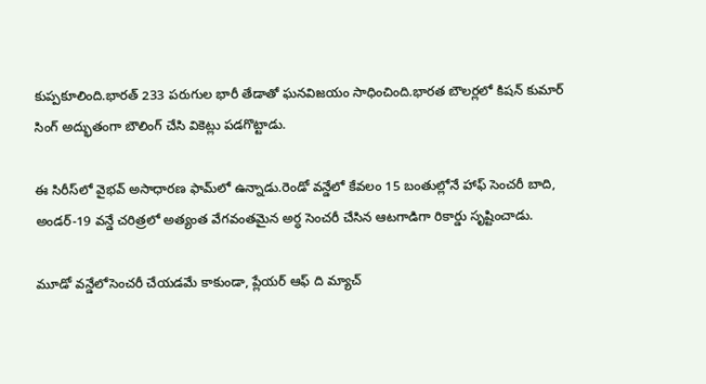కుప్పకూలింది.భారత్ 233 పరుగుల భారీ తేడాతో ఘనవిజయం సాధించింది.భారత బౌలర్లలో కిషన్ కుమార్ సింగ్ అద్భుతంగా బౌలింగ్ చేసి వికెట్లు పడగొట్టాడు.

ఈ సిరీస్‌లో వైభవ్ అసాధారణ ఫామ్‌లో ఉన్నాడు.రెండో వన్డేలో కేవలం 15 బంతుల్లోనే హాఫ్ సెంచరీ బాది, అండర్-19 వన్డే చరిత్రలో అత్యంత వేగవంతమైన అర్ధ సెంచరీ చేసిన ఆటగాడిగా రికార్డు సృష్టించాడు.

మూడో వన్డేలోసెంచరీ చేయడమే కాకుండా, ప్లేయర్ ఆఫ్ ది మ్యాచ్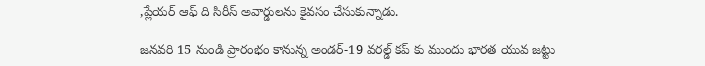,ప్లేయర్ ఆఫ్ ది సిరీస్ అవార్డులను కైవసం చేసుకున్నాడు.

జనవరి 15 నుండి ప్రారంభం కానున్న అండర్-19 వరల్డ్ కప్ కు ముందు భారత యువ జట్టు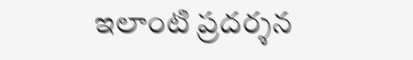ఇలాంటి ప్రదర్శన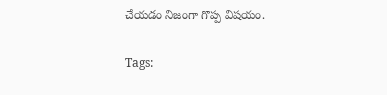చేయడం నిజంగా గొప్ప విషయం.

Tags: